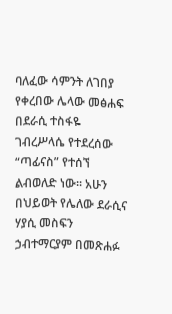ባለፈው ሳምንት ለገበያ የቀረበው ሌላው መፅሐፍ በደራሲ ተስፋዬ ገብረሥላሴ የተደረሰው “ጣፊናስ” የተሰኘ ልብወለድ ነው፡፡ አሁን በህይወት የሌለው ደራሲና ሃያሲ መስፍን ኃብተማርያም በመጽሐፉ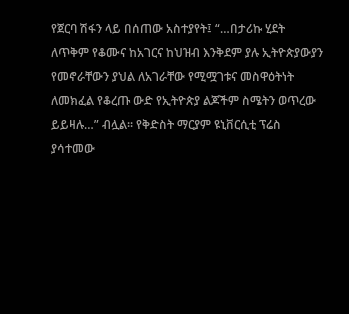የጀርባ ሽፋን ላይ በሰጠው አስተያየት፤ “…በታሪኩ ሂደት ለጥቅም የቆሙና ከአገርና ከህዝብ እንቅደም ያሉ ኢትዮጵያውያን የመኖራቸውን ያህል ለአገራቸው የሚሟገቱና መስዋዕትነት ለመክፈል የቆረጡ ውድ የኢትዮጵያ ልጆችም ስሜትን ወጥረው ይይዛሉ…” ብሏል፡፡ የቅድስት ማርያም ዩኒቨርሲቲ ፕሬስ ያሳተመው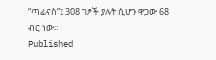“ጣፊናስ”፤ 308 ገፆች ያሉት ሲሆን ዋጋው 68 ብር ነው፡፡
Published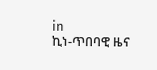in
ኪነ-ጥበባዊ ዜና